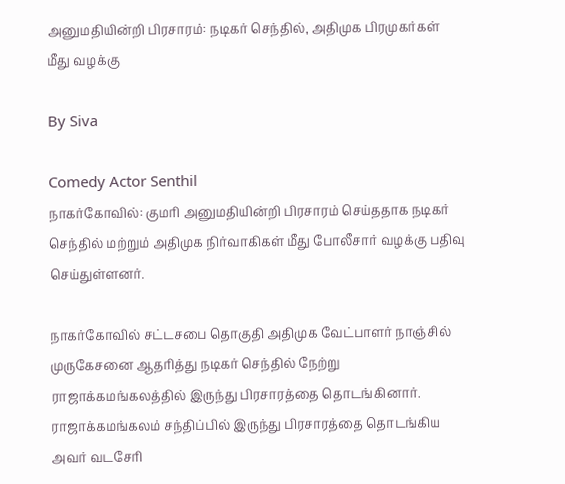அனுமதியின்றி பிரசாரம்: நடிகர் செந்தில், அதிமுக பிரமுகர்கள் மீது வழக்கு

By Siva

Comedy Actor Senthil
நாகர்கோவில்: குமரி அனுமதியின்றி பிரசாரம் செய்ததாக நடிகர் செந்தில் மற்றும் அதிமுக நிர்வாகிகள் மீது போலீசார் வழக்கு பதிவு செய்துள்ளனர்.

நாகர்கோவில் சட்டசபை தொகுதி அதிமுக வேட்பாளர் நாஞ்சில் முருகேசனை ஆதரித்து நடிகர் செந்தில் நேற்று ராஜாக்கமங்கலத்தில் இருந்து பிரசாரத்தை தொடங்கினார். ராஜாக்கமங்கலம் சந்திப்பில் இருந்து பிரசாரத்தை தொடங்கிய அவர் வடசேரி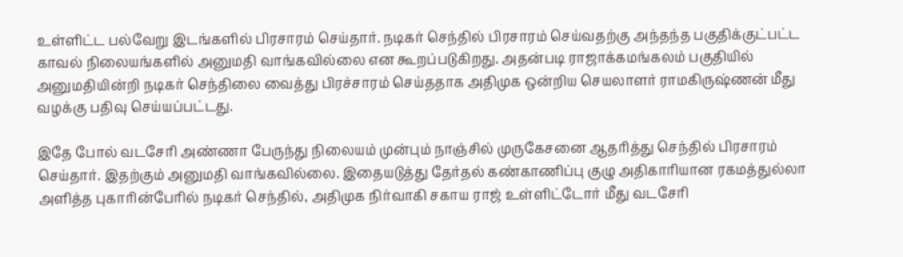உள்ளிட்ட பல்வேறு இடங்களில் பிரசாரம் செய்தார். நடிகர் செந்தில் பிரசாரம் செய்வதற்கு அந்தந்த பகுதிக்குட்பட்ட காவல் நிலையங்களில் அனுமதி வாங்கவில்லை என கூறப்படுகிறது. அதன்படி ராஜாக்கமங்கலம் பகுதியில் அனுமதியின்றி நடிகர் செந்திலை வைத்து பிரச்சாரம் செய்ததாக அதிமுக ஒன்றிய செயலாளர் ராமகிருஷ்ணன் மீது வழக்கு பதிவு செய்யப்பட்டது.

இதே போல் வடசேரி அண்ணா பேருந்து நிலையம் முன்பும் நாஞ்சில் முருகேசனை ஆதரித்து செந்தில் பிரசாரம் செய்தார். இதற்கும் அனுமதி வாங்கவில்லை. இதையடுத்து தேர்தல் கண்காணிப்பு குழு அதிகாரியான ரகமத்துல்லா அளித்த புகாரின்பேரில் நடிகர் செந்தில், அதிமுக நிர்வாகி சகாய ராஜ் உள்ளிட்டோர் மீது வடசேரி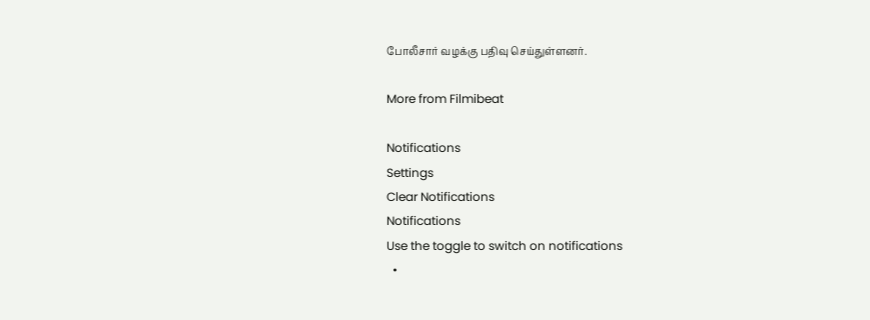போலீசார் வழக்கு பதிவு செய்துள்ளனர்.

More from Filmibeat

Notifications
Settings
Clear Notifications
Notifications
Use the toggle to switch on notifications
  •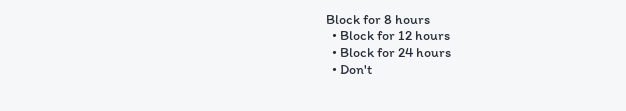Block for 8 hours
  • Block for 12 hours
  • Block for 24 hours
  • Don't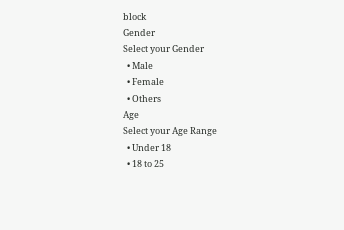block
Gender
Select your Gender
  • Male
  • Female
  • Others
Age
Select your Age Range
  • Under 18
  • 18 to 25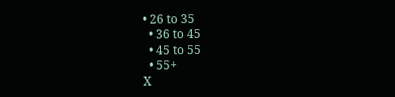• 26 to 35
  • 36 to 45
  • 45 to 55
  • 55+
X